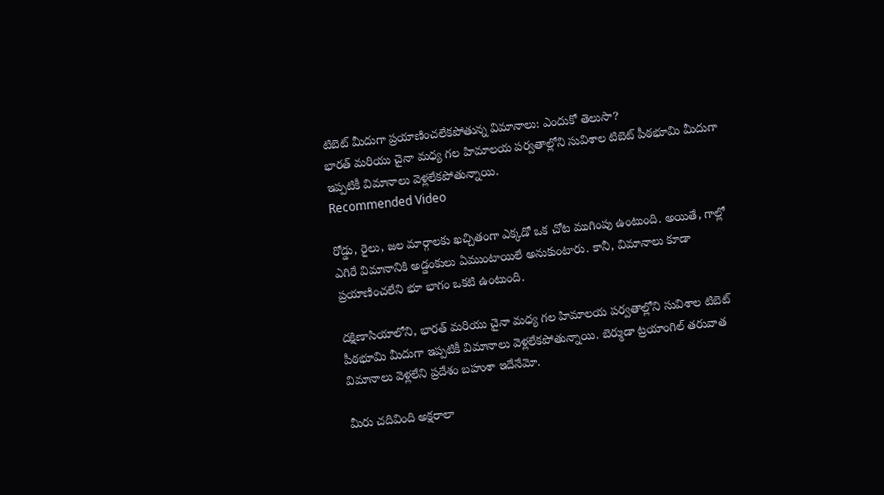టిబెట్ మీదుగా ప్రయాణించలేకపోతున్న విమానాలు: ఎందుకో తెలుసా?
భారత్ మరియు చైనా మధ్య గల హిమాలయ పర్వతాల్లోని సువిశాల టిబెట్ పీఠభూమి మీదుగా ఇప్పటికీ విమానాలు వెళ్లలేకపోతున్నాయి.
Recommended Video

రోడ్డు, రైలు, జల మార్గాలకు ఖచ్చితంగా ఎక్కడో ఒక చోట ముగింపు ఉంటుంది. అయితే, గాల్లో ఎగిరే విమానానికి అడ్డంకులు ఏముంటాయిలే అనుకుంటారు. కానీ, విమానాలు కూడా ప్రయాణించలేని భూ భాగం ఒకటి ఉంటుంది.

దక్షిణాసియాలోని, భారత్ మరియు చైనా మధ్య గల హిమాలయ పర్వతాల్లోని సువిశాల టిబెట్ పీఠభూమి మీదుగా ఇప్పటికీ విమానాలు వెళ్లలేకపోతున్నాయి. బెర్ముడా ట్రయాంగిల్ తరువాత విమానాలు వెళ్లలేని ప్రదేశం బహుశా ఇదేనేమో.

మీరు చదివింది అక్షరాలా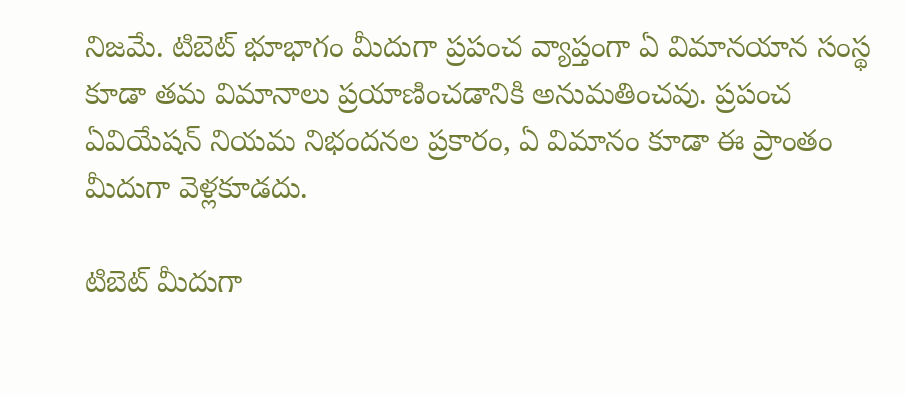నిజమే. టిబెట్ భూభాగం మీదుగా ప్రపంచ వ్యాప్తంగా ఏ విమానయాన సంస్థ కూడా తమ విమానాలు ప్రయాణించడానికి అనుమతించవు. ప్రపంచ ఏవియేషన్ నియమ నిభందనల ప్రకారం, ఏ విమానం కూడా ఈ ప్రాంతం మీదుగా వెళ్లకూడదు.

టిబెట్ మీదుగా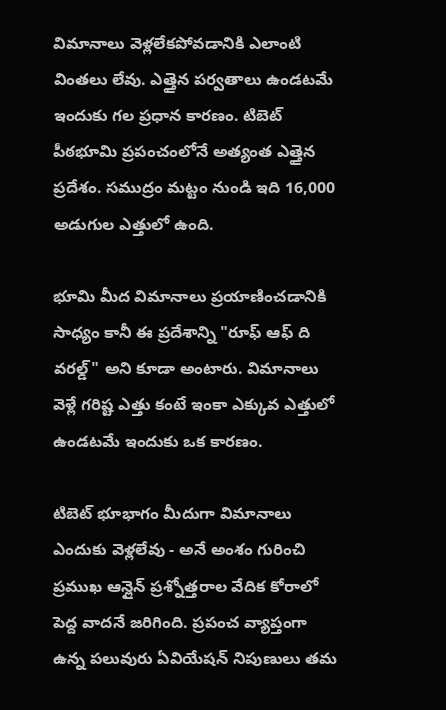విమానాలు వెళ్లలేకపోవడానికి ఎలాంటి వింతలు లేవు. ఎత్తైన పర్వతాలు ఉండటమే ఇందుకు గల ప్రధాన కారణం. టిబెట్ పీఠభూమి ప్రపంచంలోనే అత్యంత ఎత్తైన ప్రదేశం. సముద్రం మట్టం నుండి ఇది 16,000 అడుగుల ఎత్తులో ఉంది.

భూమి మీద విమానాలు ప్రయాణించడానికి సాధ్యం కానీ ఈ ప్రదేశాన్ని "రూఫ్ ఆఫ్ ది వరల్డ్" అని కూడా అంటారు. విమానాలు వెళ్లే గరిష్ట ఎత్తు కంటే ఇంకా ఎక్కువ ఎత్తులో ఉండటమే ఇందుకు ఒక కారణం.

టిబెట్ భూభాగం మీదుగా విమానాలు ఎందుకు వెళ్లలేవు - అనే అంశం గురించి ప్రముఖ ఆన్లైన్ ప్రశ్నోత్తరాల వేదిక కోరాలో పెద్ద వాదనే జరిగింది. ప్రపంచ వ్యాప్తంగా ఉన్న పలువురు ఏవియేషన్ నిపుణులు తమ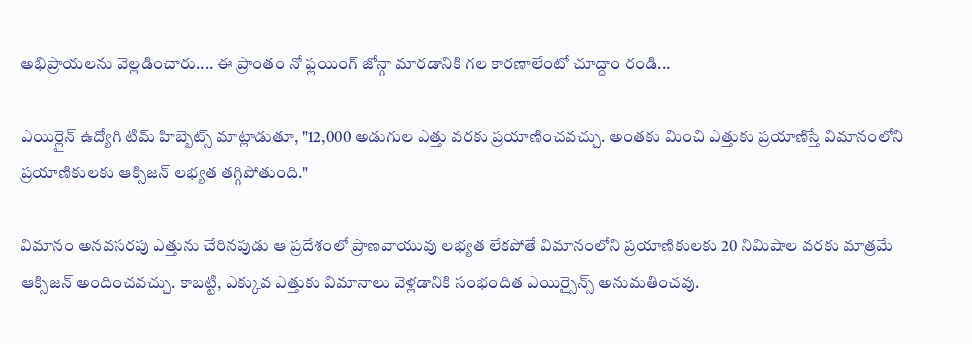అభిప్రాయలను వెల్లడించారు.... ఈ ప్రాంతం నో ఫ్లయింగ్ జోన్గా మారడానికి గల కారణాలేంటో చూద్దాం రండి...

ఎయిర్లైన్ ఉద్యోగి టిమ్ హిబ్బెట్స్ మాట్లాడుతూ, "12,000 అడుగుల ఎత్తు వరకు ప్రయాణించవచ్చు. అంతకు మించి ఎత్తుకు ప్రయాణిస్తే విమానంలోని ప్రయాణికులకు ఆక్సిజన్ లభ్యత తగ్గిపోతుంది."

విమానం అనవసరపు ఎత్తును చేరినపుడు ఆ ప్రదేశంలో ప్రాణవాయువు లభ్యత లేకపోతే విమానంలోని ప్రయాణికులకు 20 నిమిషాల వరకు మాత్రమే ఆక్సిజన్ అందించవచ్చు. కాబట్టి, ఎక్కువ ఎత్తుకు విమానాలు వెళ్లడానికి సంభందిత ఎయిర్సైన్స్ అనుమతించవు.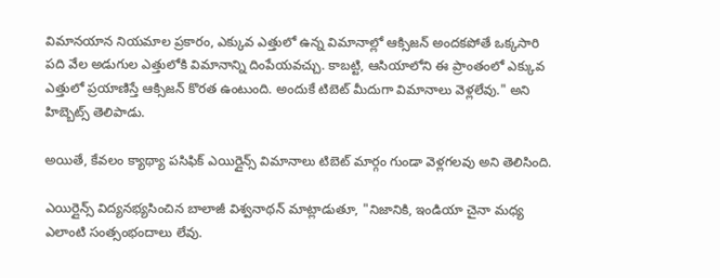విమానయాన నియమాల ప్రకారం, ఎక్కువ ఎత్తులో ఉన్న విమానాల్లో ఆక్సిజన్ అందకపోతే ఒక్కసారి పది వేల అడుగుల ఎత్తులోకి విమానాన్ని దింపేయవచ్చు. కాబట్టి, ఆసియాలోని ఈ ప్రాంతంలో ఎక్కువ ఎత్తులో ప్రయాణిస్తే ఆక్సిజన్ కొరత ఉంటుంది. అందుకే టిబెట్ మీదుగా విమానాలు వెళ్లలేవు." అని హిబ్బెట్స్ తెలిపాడు.

అయితే, కేవలం క్యాథ్యా పసిఫిక్ ఎయిర్లైన్స్ విమానాలు టిబెట్ మార్గం గుండా వెళ్లగలవు అని తెలిసింది.

ఎయిర్లైన్స్ విద్యనభ్యసించిన బాలాజీ విశ్వనాథన్ మాట్లాడుతూ, "నిజానికి, ఇండియా చైనా మధ్య ఎలాంటి సంత్సంభందాలు లేవు.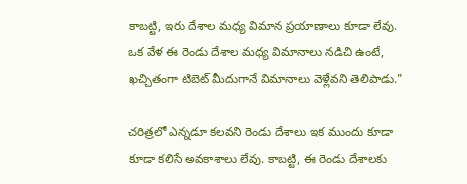కాబట్టి, ఇరు దేశాల మధ్య విమాన ప్రయాణాలు కూడా లేవు. ఒక వేళ ఈ రెండు దేశాల మధ్య విమానాలు నడిచి ఉంటే, ఖచ్చితంగా టిబెట్ మీదుగానే విమానాలు వెళ్లేవని తెలిపాడు."

చరిత్రలో ఎన్నడూ కలవని రెండు దేశాలు ఇక ముందు కూడా కూడా కలిసే అవకాశాలు లేవు. కాబట్టి, ఈ రెండు దేశాలకు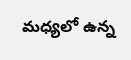మధ్యలో ఉన్న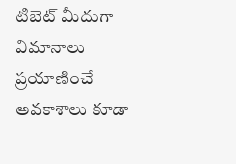టిబెట్ మీదుగా విమానాలు ప్రయాణించే అవకాశాలు కూడా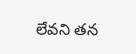లేవని తన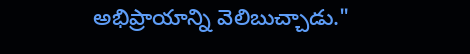అభిప్రాయాన్ని వెలిబుచ్చాడు."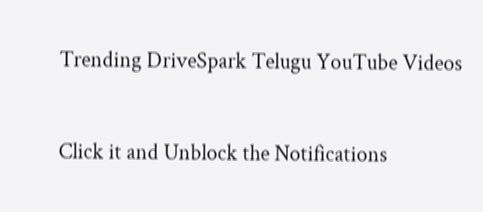Trending DriveSpark Telugu YouTube Videos


Click it and Unblock the Notifications